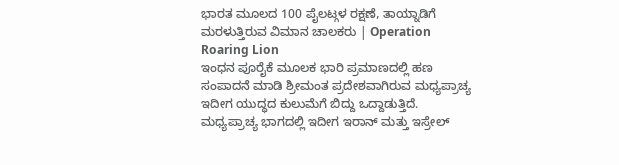ಭಾರತ ಮೂಲದ 100 ಪೈಲಟ್ಗಳ ರಕ್ಷಣೆ, ತಾಯ್ನಾಡಿಗೆ ಮರಳುತ್ತಿರುವ ವಿಮಾನ ಚಾಲಕರು | Operation Roaring Lion
ಇಂಧನ ಪೂರೈಕೆ ಮೂಲಕ ಭಾರಿ ಪ್ರಮಾಣದಲ್ಲಿ ಹಣ ಸಂಪಾದನೆ ಮಾಡಿ ಶ್ರೀಮಂತ ಪ್ರದೇಶವಾಗಿರುವ ಮಧ್ಯಪ್ರಾಚ್ಯ ಇದೀಗ ಯುದ್ಧದ ಕುಲುಮೆಗೆ ಬಿದ್ದು ಒದ್ದಾಡುತ್ತಿದೆ. ಮಧ್ಯಪ್ರಾಚ್ಯ ಭಾಗದಲ್ಲಿ ಇದೀಗ ಇರಾನ್ ಮತ್ತು ಇಸ್ರೇಲ್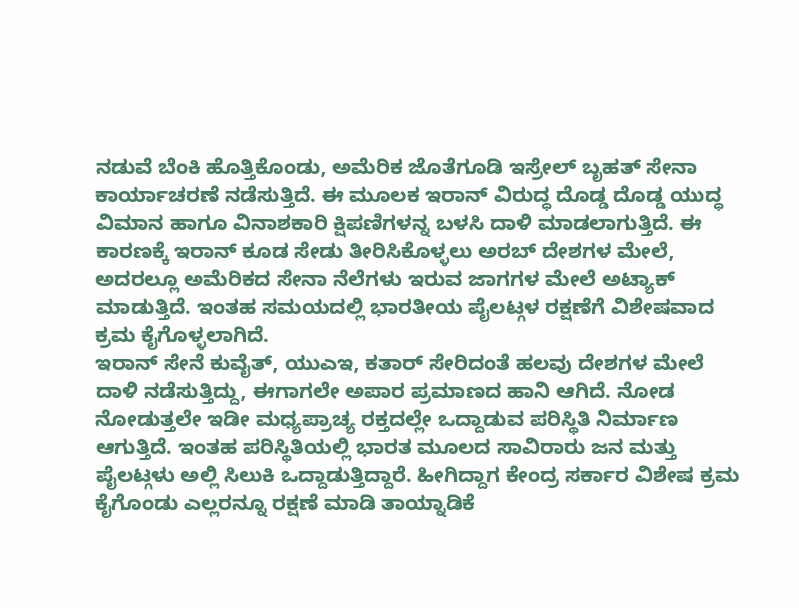ನಡುವೆ ಬೆಂಕಿ ಹೊತ್ತಿಕೊಂಡು, ಅಮೆರಿಕ ಜೊತೆಗೂಡಿ ಇಸ್ರೇಲ್ ಬೃಹತ್ ಸೇನಾ ಕಾರ್ಯಾಚರಣೆ ನಡೆಸುತ್ತಿದೆ. ಈ ಮೂಲಕ ಇರಾನ್ ವಿರುದ್ಧ ದೊಡ್ಡ ದೊಡ್ಡ ಯುದ್ಧ ವಿಮಾನ ಹಾಗೂ ವಿನಾಶಕಾರಿ ಕ್ಷಿಪಣಿಗಳನ್ನ ಬಳಸಿ ದಾಳಿ ಮಾಡಲಾಗುತ್ತಿದೆ. ಈ ಕಾರಣಕ್ಕೆ ಇರಾನ್ ಕೂಡ ಸೇಡು ತೀರಿಸಿಕೊಳ್ಳಲು ಅರಬ್ ದೇಶಗಳ ಮೇಲೆ, ಅದರಲ್ಲೂ ಅಮೆರಿಕದ ಸೇನಾ ನೆಲೆಗಳು ಇರುವ ಜಾಗಗಳ ಮೇಲೆ ಅಟ್ಯಾಕ್ ಮಾಡುತ್ತಿದೆ. ಇಂತಹ ಸಮಯದಲ್ಲಿ ಭಾರತೀಯ ಪೈಲಟ್ಗಳ ರಕ್ಷಣೆಗೆ ವಿಶೇಷವಾದ ಕ್ರಮ ಕೈಗೊಳ್ಳಲಾಗಿದೆ.
ಇರಾನ್ ಸೇನೆ ಕುವೈತ್, ಯುಎಇ, ಕತಾರ್ ಸೇರಿದಂತೆ ಹಲವು ದೇಶಗಳ ಮೇಲೆ ದಾಳಿ ನಡೆಸುತ್ತಿದ್ದು, ಈಗಾಗಲೇ ಅಪಾರ ಪ್ರಮಾಣದ ಹಾನಿ ಆಗಿದೆ. ನೋಡ ನೋಡುತ್ತಲೇ ಇಡೀ ಮಧ್ಯಪ್ರಾಚ್ಯ ರಕ್ತದಲ್ಲೇ ಒದ್ದಾಡುವ ಪರಿಸ್ಥಿತಿ ನಿರ್ಮಾಣ ಆಗುತ್ತಿದೆ. ಇಂತಹ ಪರಿಸ್ಥಿತಿಯಲ್ಲಿ ಭಾರತ ಮೂಲದ ಸಾವಿರಾರು ಜನ ಮತ್ತು ಪೈಲಟ್ಗಳು ಅಲ್ಲಿ ಸಿಲುಕಿ ಒದ್ದಾಡುತ್ತಿದ್ದಾರೆ. ಹೀಗಿದ್ದಾಗ ಕೇಂದ್ರ ಸರ್ಕಾರ ವಿಶೇಷ ಕ್ರಮ ಕೈಗೊಂಡು ಎಲ್ಲರನ್ನೂ ರಕ್ಷಣೆ ಮಾಡಿ ತಾಯ್ನಾಡಿಕೆ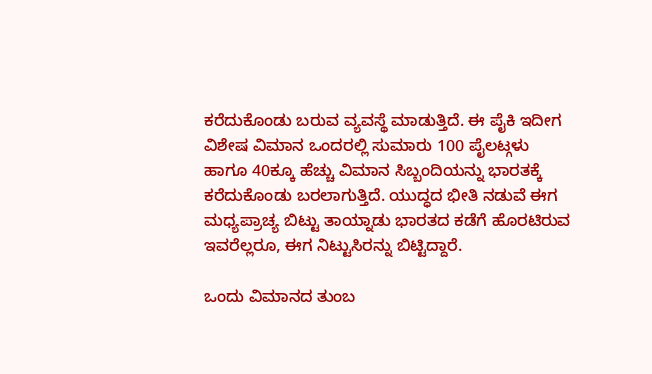ಕರೆದುಕೊಂಡು ಬರುವ ವ್ಯವಸ್ಥೆ ಮಾಡುತ್ತಿದೆ. ಈ ಪೈಕಿ ಇದೀಗ ವಿಶೇಷ ವಿಮಾನ ಒಂದರಲ್ಲಿ ಸುಮಾರು 100 ಪೈಲಟ್ಗಳು ಹಾಗೂ 40ಕ್ಕೂ ಹೆಚ್ಚು ವಿಮಾನ ಸಿಬ್ಬಂದಿಯನ್ನು ಭಾರತಕ್ಕೆ ಕರೆದುಕೊಂಡು ಬರಲಾಗುತ್ತಿದೆ. ಯುದ್ಧದ ಭೀತಿ ನಡುವೆ ಈಗ ಮಧ್ಯಪ್ರಾಚ್ಯ ಬಿಟ್ಟು ತಾಯ್ನಾಡು ಭಾರತದ ಕಡೆಗೆ ಹೊರಟಿರುವ ಇವರೆಲ್ಲರೂ, ಈಗ ನಿಟ್ಟುಸಿರನ್ನು ಬಿಟ್ಟಿದ್ದಾರೆ.

ಒಂದು ವಿಮಾನದ ತುಂಬ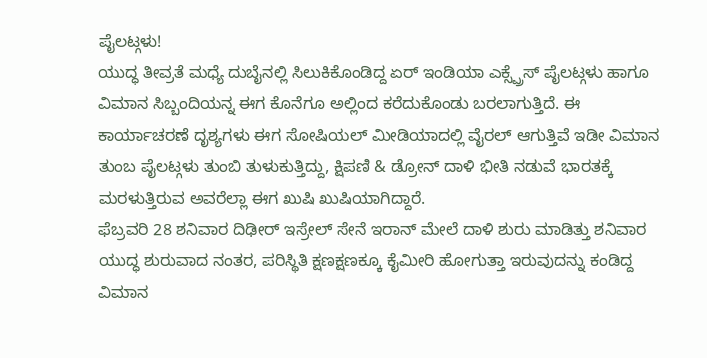ಪೈಲಟ್ಗಳು!
ಯುದ್ಧ ತೀವ್ರತೆ ಮಧ್ಯೆ ದುಬೈನಲ್ಲಿ ಸಿಲುಕಿಕೊಂಡಿದ್ದ ಏರ್ ಇಂಡಿಯಾ ಎಕ್ಸ್ಪ್ರೆಸ್ ಪೈಲಟ್ಗಳು ಹಾಗೂ ವಿಮಾನ ಸಿಬ್ಬಂದಿಯನ್ನ ಈಗ ಕೊನೆಗೂ ಅಲ್ಲಿಂದ ಕರೆದುಕೊಂಡು ಬರಲಾಗುತ್ತಿದೆ. ಈ ಕಾರ್ಯಾಚರಣೆ ದೃಶ್ಯಗಳು ಈಗ ಸೋಷಿಯಲ್ ಮೀಡಿಯಾದಲ್ಲಿ ವೈರಲ್ ಆಗುತ್ತಿವೆ ಇಡೀ ವಿಮಾನ ತುಂಬ ಪೈಲಟ್ಗಳು ತುಂಬಿ ತುಳುಕುತ್ತಿದ್ದು, ಕ್ಷಿಪಣಿ & ಡ್ರೋನ್ ದಾಳಿ ಭೀತಿ ನಡುವೆ ಭಾರತಕ್ಕೆ ಮರಳುತ್ತಿರುವ ಅವರೆಲ್ಲಾ ಈಗ ಖುಷಿ ಖುಷಿಯಾಗಿದ್ದಾರೆ.
ಫೆಬ್ರವರಿ 28 ಶನಿವಾರ ದಿಢೀರ್ ಇಸ್ರೇಲ್ ಸೇನೆ ಇರಾನ್ ಮೇಲೆ ದಾಳಿ ಶುರು ಮಾಡಿತ್ತು ಶನಿವಾರ ಯುದ್ಧ ಶುರುವಾದ ನಂತರ, ಪರಿಸ್ಥಿತಿ ಕ್ಷಣಕ್ಷಣಕ್ಕೂ ಕೈಮೀರಿ ಹೋಗುತ್ತಾ ಇರುವುದನ್ನು ಕಂಡಿದ್ದ ವಿಮಾನ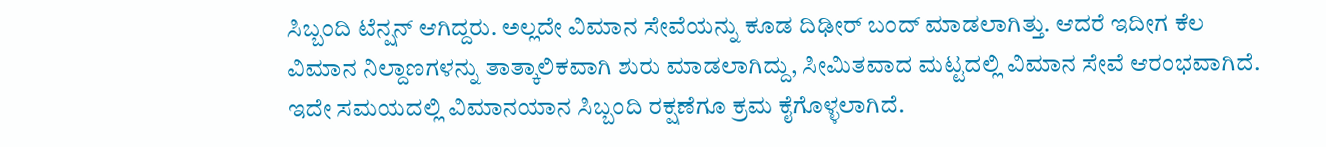ಸಿಬ್ಬಂದಿ ಟೆನ್ಷನ್ ಆಗಿದ್ದರು. ಅಲ್ಲದೇ ವಿಮಾನ ಸೇವೆಯನ್ನು ಕೂಡ ದಿಢೀರ್ ಬಂದ್ ಮಾಡಲಾಗಿತ್ತು. ಆದರೆ ಇದೀಗ ಕೆಲ ವಿಮಾನ ನಿಲ್ದಾಣಗಳನ್ನು ತಾತ್ಕಾಲಿಕವಾಗಿ ಶುರು ಮಾಡಲಾಗಿದ್ದು, ಸೀಮಿತವಾದ ಮಟ್ಟದಲ್ಲಿ ವಿಮಾನ ಸೇವೆ ಆರಂಭವಾಗಿದೆ. ಇದೇ ಸಮಯದಲ್ಲಿ ವಿಮಾನಯಾನ ಸಿಬ್ಬಂದಿ ರಕ್ಷಣೆಗೂ ಕ್ರಮ ಕೈಗೊಳ್ಳಲಾಗಿದೆ.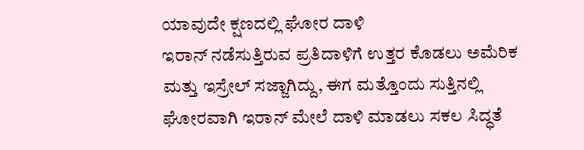ಯಾವುದೇ ಕ್ಷಣದಲ್ಲಿ ಘೋರ ದಾಳಿ
ಇರಾನ್ ನಡೆಸುತ್ತಿರುವ ಪ್ರತಿದಾಳಿಗೆ ಉತ್ತರ ಕೊಡಲು ಅಮೆರಿಕ ಮತ್ತು ಇಸ್ರೇಲ್ ಸಜ್ಜಾಗಿದ್ದು, ಈಗ ಮತ್ತೊಂದು ಸುತ್ತಿನಲ್ಲಿ ಘೋರವಾಗಿ ಇರಾನ್ ಮೇಲೆ ದಾಳಿ ಮಾಡಲು ಸಕಲ ಸಿದ್ಧತೆ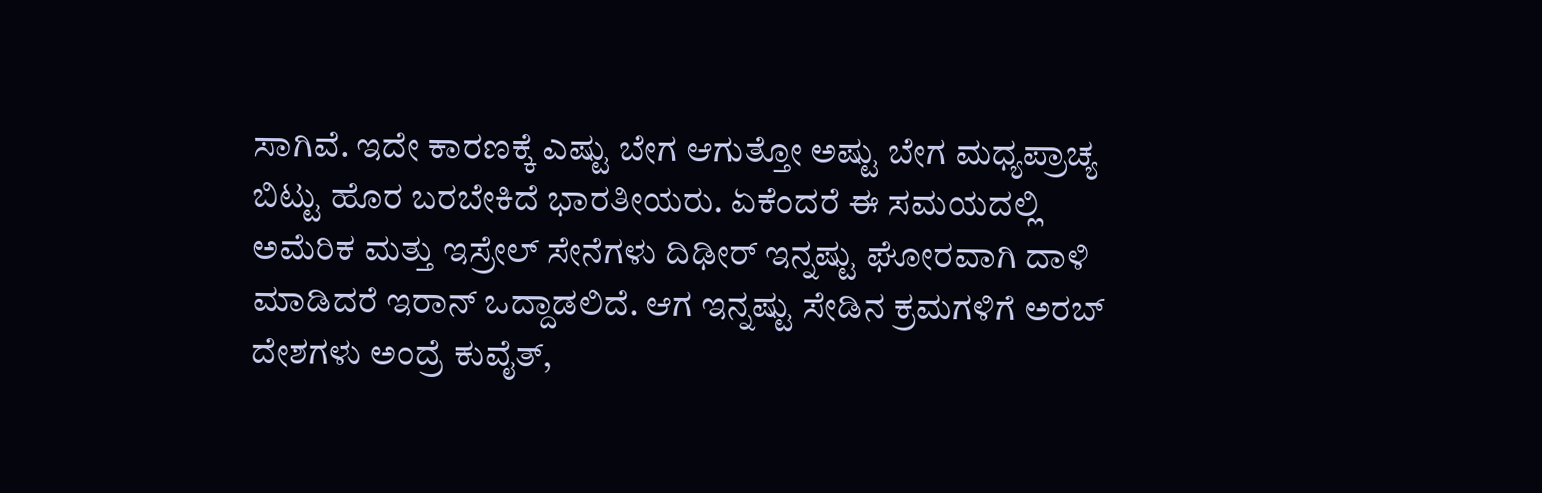ಸಾಗಿವೆ. ಇದೇ ಕಾರಣಕ್ಕೆ ಎಷ್ಟು ಬೇಗ ಆಗುತ್ತೋ ಅಷ್ಟು ಬೇಗ ಮಧ್ಯಪ್ರಾಚ್ಯ ಬಿಟ್ಟು ಹೊರ ಬರಬೇಕಿದೆ ಭಾರತೀಯರು. ಏಕೆಂದರೆ ಈ ಸಮಯದಲ್ಲಿ ಅಮೆರಿಕ ಮತ್ತು ಇಸ್ರೇಲ್ ಸೇನೆಗಳು ದಿಢೀರ್ ಇನ್ನಷ್ಟು ಘೋರವಾಗಿ ದಾಳಿ ಮಾಡಿದರೆ ಇರಾನ್ ಒದ್ದಾಡಲಿದೆ. ಆಗ ಇನ್ನಷ್ಟು ಸೇಡಿನ ಕ್ರಮಗಳಿಗೆ ಅರಬ್ ದೇಶಗಳು ಅಂದ್ರೆ ಕುವೈತ್,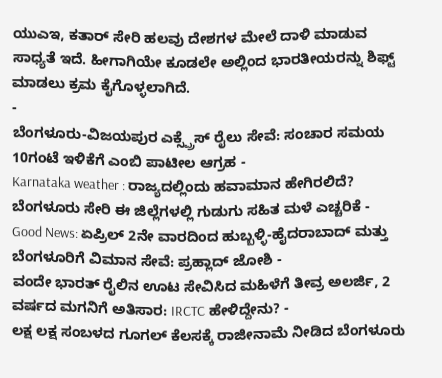ಯುಎಇ, ಕತಾರ್ ಸೇರಿ ಹಲವು ದೇಶಗಳ ಮೇಲೆ ದಾಳಿ ಮಾಡುವ ಸಾಧ್ಯತೆ ಇದೆ. ಹೀಗಾಗಿಯೇ ಕೂಡಲೇ ಅಲ್ಲಿಂದ ಭಾರತೀಯರನ್ನು ಶಿಫ್ಟ್ ಮಾಡಲು ಕ್ರಮ ಕೈಗೊಳ್ಳಲಾಗಿದೆ.
-
ಬೆಂಗಳೂರು-ವಿಜಯಪುರ ಎಕ್ಸ್ಪ್ರೆಸ್ ರೈಲು ಸೇವೆ: ಸಂಚಾರ ಸಮಯ 10ಗಂಟೆ ಇಳಿಕೆಗೆ ಎಂಬಿ ಪಾಟೀಲ ಆಗ್ರಹ -
Karnataka weather : ರಾಜ್ಯದಲ್ಲಿಂದು ಹವಾಮಾನ ಹೇಗಿರಲಿದೆ? ಬೆಂಗಳೂರು ಸೇರಿ ಈ ಜಿಲ್ಲೆಗಳಲ್ಲಿ ಗುಡುಗು ಸಹಿತ ಮಳೆ ಎಚ್ಚರಿಕೆ -
Good News: ಏಪ್ರಿಲ್ 2ನೇ ವಾರದಿಂದ ಹುಬ್ಬಳ್ಳಿ-ಹೈದರಾಬಾದ್ ಮತ್ತು ಬೆಂಗಳೂರಿಗೆ ವಿಮಾನ ಸೇವೆ: ಪ್ರಹ್ಲಾದ್ ಜೋಶಿ -
ವಂದೇ ಭಾರತ್ ರೈಲಿನ ಊಟ ಸೇವಿಸಿದ ಮಹಿಳೆಗೆ ತೀವ್ರ ಅಲರ್ಜಿ, 2 ವರ್ಷದ ಮಗನಿಗೆ ಅತಿಸಾರ: IRCTC ಹೇಳಿದ್ದೇನು? -
ಲಕ್ಷ ಲಕ್ಷ ಸಂಬಳದ ಗೂಗಲ್ ಕೆಲಸಕ್ಕೆ ರಾಜೀನಾಮೆ ನೀಡಿದ ಬೆಂಗಳೂರು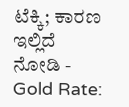ಟೆಕ್ಕಿ; ಕಾರಣ ಇಲ್ಲಿದೆ ನೋಡಿ -
Gold Rate: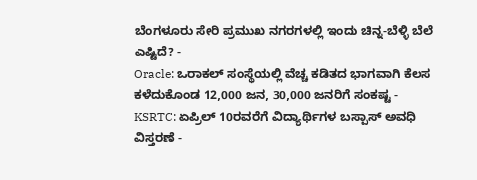ಬೆಂಗಳೂರು ಸೇರಿ ಪ್ರಮುಖ ನಗರಗಳಲ್ಲಿ ಇಂದು ಚಿನ್ನ-ಬೆಳ್ಳಿ ಬೆಲೆ ಎಷ್ಟಿದೆ? -
Oracle: ಒರಾಕಲ್ ಸಂಸ್ಥೆಯಲ್ಲಿ ವೆಚ್ಚ ಕಡಿತದ ಭಾಗವಾಗಿ ಕೆಲಸ ಕಳೆದುಕೊಂಡ 12,000 ಜನ, 30,000 ಜನರಿಗೆ ಸಂಕಷ್ಟ -
KSRTC: ಏಪ್ರಿಲ್ 10ರವರೆಗೆ ವಿದ್ಯಾರ್ಥಿಗಳ ಬಸ್ಪಾಸ್ ಅವಧಿ ವಿಸ್ತರಣೆ -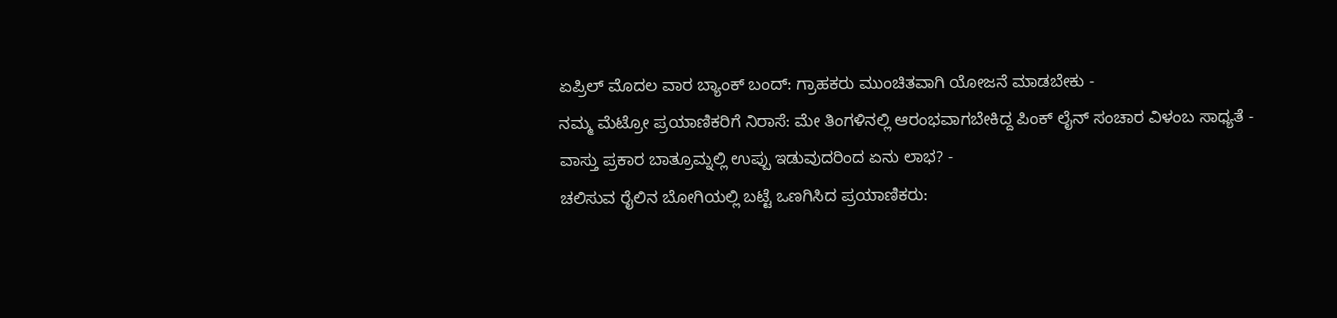ಏಪ್ರಿಲ್ ಮೊದಲ ವಾರ ಬ್ಯಾಂಕ್ ಬಂದ್: ಗ್ರಾಹಕರು ಮುಂಚಿತವಾಗಿ ಯೋಜನೆ ಮಾಡಬೇಕು -
ನಮ್ಮ ಮೆಟ್ರೋ ಪ್ರಯಾಣಿಕರಿಗೆ ನಿರಾಸೆ: ಮೇ ತಿಂಗಳಿನಲ್ಲಿ ಆರಂಭವಾಗಬೇಕಿದ್ದ ಪಿಂಕ್ ಲೈನ್ ಸಂಚಾರ ವಿಳಂಬ ಸಾಧ್ಯತೆ -
ವಾಸ್ತು ಪ್ರಕಾರ ಬಾತ್ರೂಮ್ನಲ್ಲಿ ಉಪ್ಪು ಇಡುವುದರಿಂದ ಏನು ಲಾಭ? -
ಚಲಿಸುವ ರೈಲಿನ ಬೋಗಿಯಲ್ಲಿ ಬಟ್ಟೆ ಒಣಗಿಸಿದ ಪ್ರಯಾಣಿಕರು: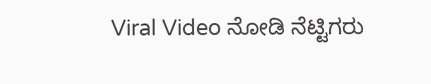Viral Video ನೋಡಿ ನೆಟ್ಟಿಗರು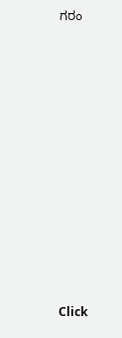ಗರಂ












Click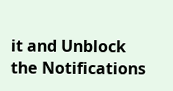it and Unblock the Notifications